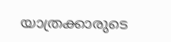യാത്രക്കാരുടെ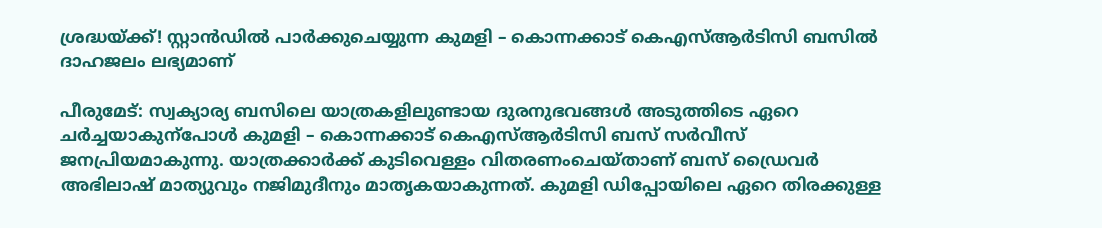ശ്രദ്ധയ്ക്ക്! സ്റ്റാൻഡിൽ പാർക്കുചെയ്യുന്ന കുമളി – കൊന്നക്കാട് കെഎസ്ആർടിസി ബസിൽ ദാഹജലം ലഭ്യമാണ്‌

പീരുമേട്: സ്വക്യാര്യ ബസിലെ യാത്രകളിലുണ്ടായ ദുരനുഭവങ്ങൾ അടുത്തിടെ ഏറെ ചർച്ചയാകുന്പോൾ കുമളി – കൊന്നക്കാട് കെഎസ്ആർടിസി ബസ് സർവീസ് ജനപ്രിയമാകുന്നു. യാത്രക്കാർക്ക് കുടിവെള്ളം വിതരണംചെയ്താണ് ബസ് ഡ്രൈവർ അഭിലാഷ് മാത്യുവും നജിമുദീനും മാതൃകയാകുന്നത്. കുമളി ഡിപ്പോയിലെ ഏറെ തിരക്കുള്ള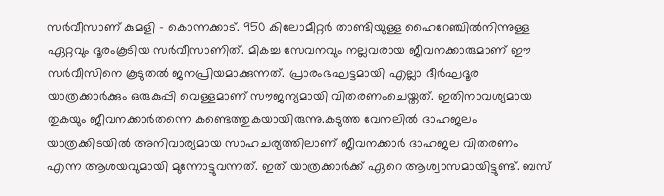സർവീസാണ് കുമളി – കൊന്നക്കാട്. 950 കിലോമീറ്റർ താണ്ടിയുള്ള ഹൈറേഞ്ചിൽനിന്നുള്ള ഏറ്റവും ദൂരംകൂടിയ സർവീസാണിത്. മികച്ച സേവനവും നല്ലവരായ ജീവനക്കാരുമാണ് ഈ സർവീസിനെ കൂടുതൽ ജനപ്രിയമാക്കുന്നത്. പ്രാരംഭഘട്ടമായി എല്ലാ ദീർഘദൂര യാത്രക്കാർക്കും ഒരുകുപ്പി വെള്ളമാണ് സൗജന്യമായി വിതരണംചെയ്തത്. ഇതിനാവശ്യമായ തുകയും ജീവനക്കാർതന്നെ കണ്ടെത്തുകയായിരുന്നു.കടുത്ത വേനലിൽ ദാഹജലം യാത്രക്കിടയിൽ അനിവാര്യമായ സാഹചര്യത്തിലാണ് ജീവനക്കാർ ദാഹജല വിതരണം എന്ന ആശയവുമായി മുന്നോട്ടുവന്നത്. ഇത് യാത്രക്കാർക്ക് ഏറെ ആശ്വാസമായിട്ടുണ്ട്. ബസ്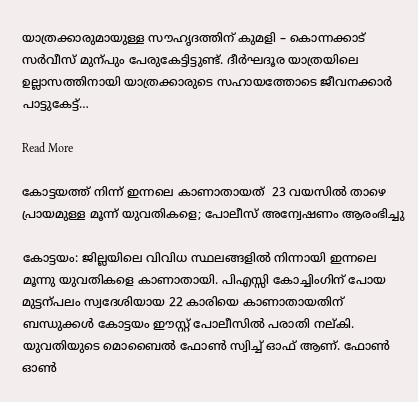യാത്രക്കാരുമായുള്ള സൗഹൃദത്തിന് കുമളി – കൊന്നക്കാട് സർവീസ് മുന്പും പേരുകേട്ടിട്ടുണ്ട്. ദീർഘദൂര യാത്രയിലെ ഉല്ലാസത്തിനായി യാത്രക്കാരുടെ സഹായത്തോടെ ജീവനക്കാർ പാട്ടുകേട്ട്…

Read More

കോട്ടയത്ത് നിന്ന് ഇന്നലെ കാണാതായത്  23 വയസിൽ താഴെ പ്രായമുള്ള മൂന്ന് യുവതികളെ; പോലീസ് അന്വേഷണം ആരംഭിച്ചു

കോട്ടയം: ജില്ലയിലെ വിവിധ സ്ഥലങ്ങളിൽ നിന്നായി ഇന്നലെ മൂന്നു യുവതികളെ കാണാതായി. പിഎസ്സി കോച്ചിംഗിന് പോയ മുട്ടന്പലം സ്വദേശിയായ 22 കാരിയെ കാണാതായതിന് ബന്ധുക്കൾ കോട്ടയം ഈസ്റ്റ് പോലീസിൽ പരാതി നല്കി. യുവതിയുടെ മൊബൈൽ ഫോണ്‍ സ്വിച്ച് ഓഫ് ആണ്. ഫോണ്‍ ഓണ്‍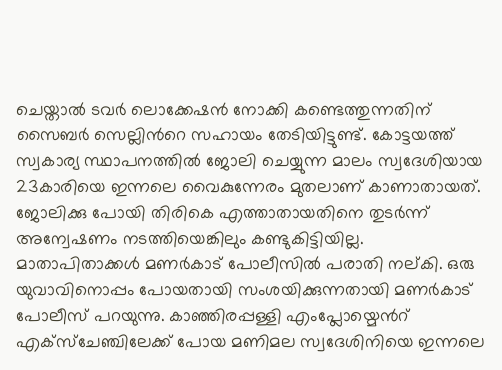ചെയ്താൽ ടവർ ലൊക്കേഷൻ നോക്കി കണ്ടെത്തുന്നതിന് സൈബർ സെല്ലിന്‍റെ സഹായം തേടിയിട്ടുണ്ട്. കോട്ടയത്ത് സ്വകാര്യ സ്ഥാപനത്തിൽ ജോലി ചെയ്യുന്ന മാലം സ്വദേശിയായ 23കാരിയെ ഇന്നലെ വൈകുന്നേരം മുതലാണ് കാണാതായത്. ജോലിക്കു പോയി തിരികെ എത്താതായതിനെ തുടർന്ന് അന്വേഷണം നടത്തിയെങ്കിലും കണ്ടുകിട്ടിയില്ല. മാതാപിതാക്കൾ മണർകാട് പോലീസിൽ പരാതി നല്കി. ഒരു യുവാവിനൊപ്പം പോയതായി സംശയിക്കുന്നതായി മണർകാട് പോലീസ് പറയുന്നു. കാഞ്ഞിരപ്പള്ളി എംപ്ലോയ്മെന്‍റ് എക്സ്ചേഞ്ചിലേക്ക് പോയ മണിമല സ്വദേശിനിയെ ഇന്നലെ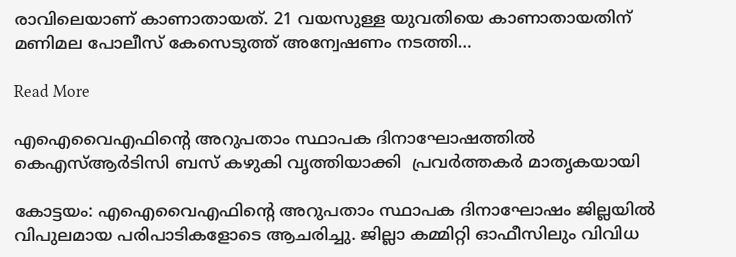രാവിലെയാണ് കാണാതായത്. 21 വയസുള്ള യുവതിയെ കാണാതായതിന് മണിമല പോലീസ് കേസെടുത്ത് അന്വേഷണം നടത്തി…

Read More

എഐവൈഎഫിന്‍റെ അറുപതാം സ്ഥാപക ദിനാഘോഷത്തിൽ കെഎസ്ആർടിസി ബസ് കഴുകി വൃത്തിയാക്കി  പ്രവർത്തകർ മാതൃകയായി

കോട്ടയം: എഐവൈഎഫിന്‍റെ അറുപതാം സ്ഥാപക ദിനാഘോഷം ജില്ലയിൽ വിപുലമായ പരിപാടികളോടെ ആചരിച്ചു. ജില്ലാ കമ്മിറ്റി ഓഫീസിലും വിവിധ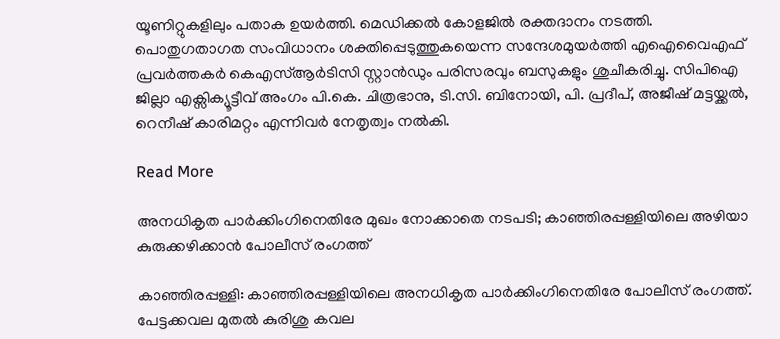യൂണിറ്റുകളിലും പതാക ഉയർത്തി. മെഡിക്കൽ കോളജിൽ രക്തദാനം നടത്തി. പൊതുഗതാഗത സംവിധാനം ശക്തിപ്പെടുത്തുകയെന്ന സന്ദേശമുയർത്തി എഐവൈഎഫ് പ്രവർത്തകർ കെഎസ്ആർടിസി സ്റ്റാൻഡും പരിസരവും ബസുകളും ശുചീകരിച്ചു. സിപിഐ ജില്ലാ എക്സിക്യൂട്ടീവ് അംഗം പി.കെ. ചിത്രഭാനു, ടി.സി. ബിനോയി, പി. പ്രദീപ്, അജീഷ് മട്ടയ്ക്കൽ, റെനീഷ് കാരിമറ്റം എന്നിവർ നേതൃത്വം നൽകി.

Read More

അനധികൃത പാർക്കിംഗിനെതിരേ മുഖം നോക്കാതെ നടപടി; കാഞ്ഞിരപ്പള്ളിയിലെ അഴിയാ കുരുക്കഴിക്കാൻ പോലീസ് രംഗത്ത്

കാഞ്ഞിരപ്പള്ളി: കാഞ്ഞിരപ്പള്ളിയിലെ അനധികൃത പാർക്കിംഗിനെതിരേ പോലീസ് രംഗത്ത്. പേട്ടക്കവല മുതൽ കുരിശു കവല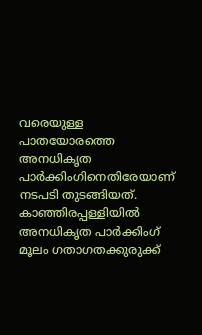വരെയുള്ള പാതയോരത്തെ അനധികൃത പാർക്കിംഗിനെതിരേയാണ് നടപടി തുടങ്ങിയത്. കാഞ്ഞിരപ്പള്ളിയിൽ അനധികൃത പാർക്കിംഗ് മൂലം ഗതാഗതക്കുരുക്ക്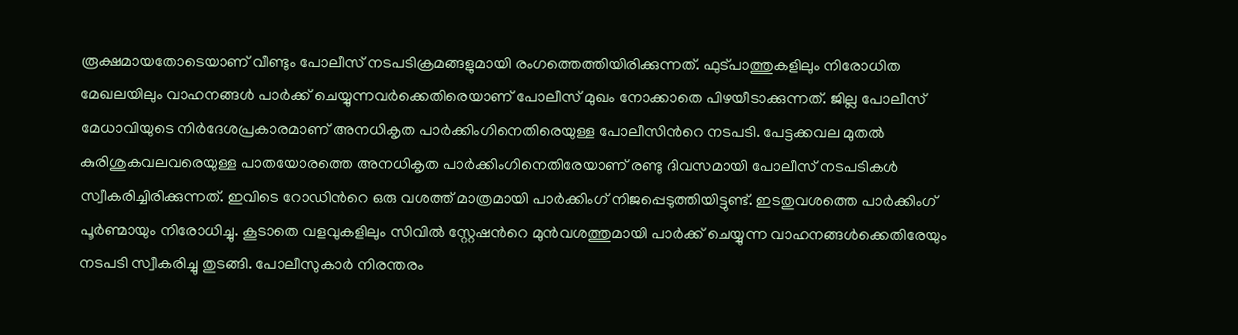രൂക്ഷമായതോടെയാണ് വീണ്ടും പോലീസ് നടപടിക്രമങ്ങളുമായി രംഗത്തെത്തിയിരിക്കുന്നത്. ഫുട്പാത്തുകളിലും നിരോധിത മേഖലയിലും വാഹനങ്ങൾ പാർക്ക് ചെയ്യുന്നവർക്കെതിരെയാണ് പോലീസ് മുഖം നോക്കാതെ പിഴയീടാക്കുന്നത്. ജില്ല പോലീസ് മേധാവിയുടെ നിർദേശപ്രകാരമാണ് അനധികൃത പാർക്കിംഗിനെതിരെയുള്ള പോലീസിന്‍റെ നടപടി. പേട്ടക്കവല മുതൽ കുരിശുകവലവരെയുള്ള പാതയോരത്തെ അനധികൃത പാർക്കിംഗിനെതിരേയാണ് രണ്ടു ദിവസമായി പോലീസ് നടപടികൾ സ്വീകരിച്ചിരിക്കുന്നത്. ഇവിടെ റോഡിന്‍റെ ഒരു വശത്ത് മാത്രമായി പാർക്കിംഗ് നിജപ്പെടുത്തിയിട്ടുണ്ട്. ഇടതുവശത്തെ പാർക്കിംഗ് പൂർണ്മായും നിരോധിച്ചു. കൂടാതെ വളവുകളിലും സിവിൽ സ്റ്റേഷന്‍റെ മുൻവശത്തുമായി പാർക്ക് ചെയ്യുന്ന വാഹനങ്ങൾക്കെതിരേയും നടപടി സ്വീകരിച്ചു തുടങ്ങി. പോലീസുകാർ നിരന്തരം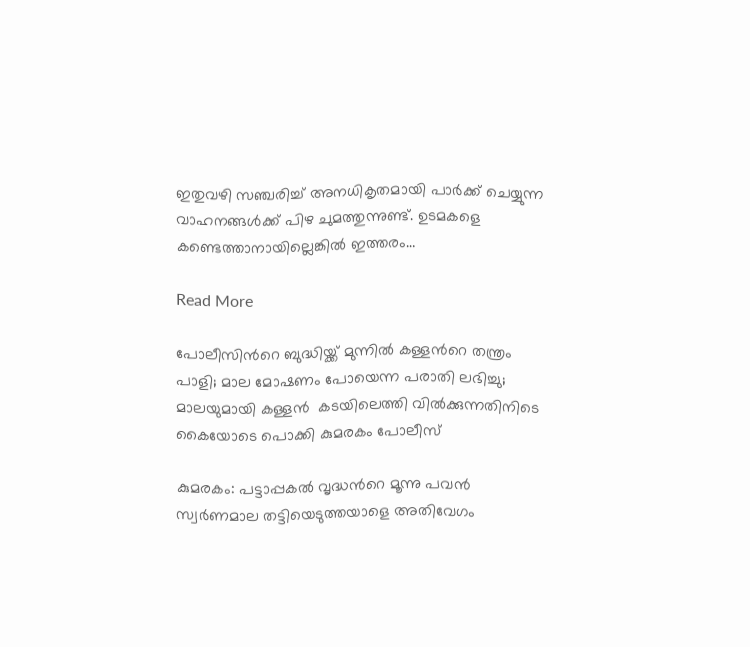ഇതുവഴി സഞ്ചരിച്ച് അനധികൃതമായി പാർക്ക് ചെയ്യുന്ന വാഹനങ്ങൾക്ക് പിഴ ചുമത്തുന്നുണ്ട്. ഉടമകളെ കണ്ടെത്താനായില്ലെങ്കിൽ ഇത്തരം…

Read More

പോലീസിന്‍റെ ബുദ്ധിയ്ക്ക് മുന്നിൽ കള്ളന്‍റെ തന്ത്രം പാളി; മാല മോഷണം പോയെന്ന പരാതി ലഭിച്ചു; മാലയുമായി കള്ളൻ  കടയിലെത്തി വിൽക്കുന്നതിനിടെ കൈയോടെ പൊക്കി കുമരകം പോലീസ്

കുമരകം: പട്ടാപ്പകൽ വൃദ്ധന്‍റെ മൂന്നു പവൻ സ്വർണമാല തട്ടിയെടുത്തയാളെ അതിവേഗം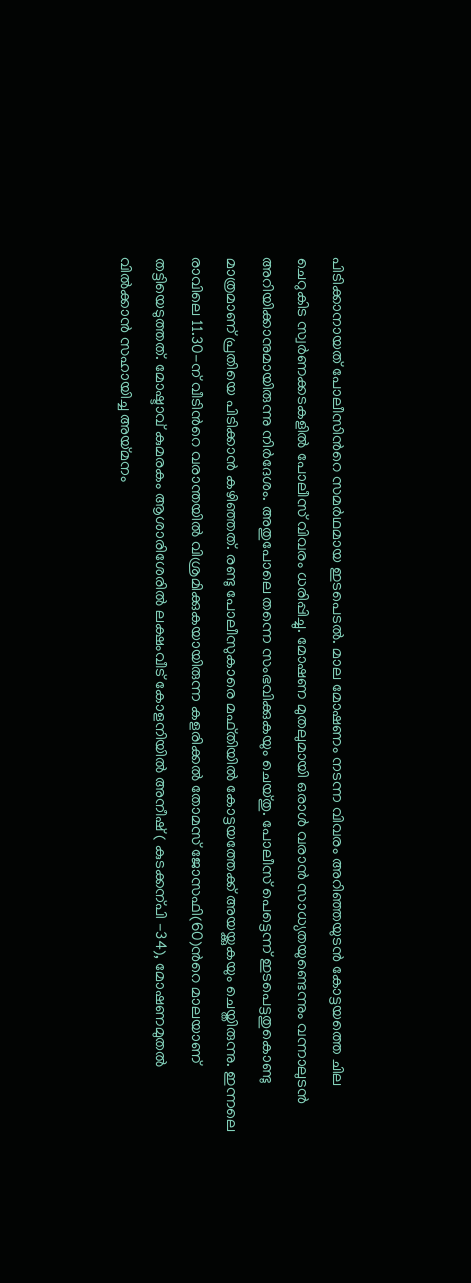പിടിക്കാനായത് പോലീസിന്‍റെ സമർഥമായ ഇടപെടൽ. മാല മോഷണം നടന്ന വിവരം അറിഞ്ഞയുടൻ കോട്ടയത്തെ ചില ചെറുകിട സ്വർണക്കടകളിൽ പോലീസ് വിവരം ധരിപ്പിച്ചു. മോഷണ മുതലുമായി ഒരാൾ വരാൻ സാധ്യതയുണ്ടെന്നും വന്നാലുടൻ അറിയിക്കാനുമായിരുന്നു നിർദേശം. അതുപോലെ തന്നെ സംഭവിക്കുകയും ചെയ്തു. പോലീസ് പെട്ടെന്ന് ഇടപെട്ടതുകൊണ്ടു മാത്രമാണ് പ്രതിയെ പിടിക്കാൻ കഴിഞ്ഞത്. രണ്ടു പോലീസുകാരെ മഫ്തിയിൽ കോട്ടയത്തേക്ക് അയയ്ക്കുകയും ചെയ്തിരുന്നു. ഇന്നലെ രാവിലെ 11.30-ന് വീടിന്‍റെ വരാന്തയിൽ വിശ്രമിക്കുകയായിരുന്ന കളരിക്കൽ തോമസ് ജോസഫി(60)ന്‍റെ മാലയാണ് തട്ടിയെടുത്തത്. മോഷ്ടാവ് കുമരകം ആശാരിശേരിൽ ലക്ഷംവീട് കോളനിയിൽ അനീഷ് ( കുടക്കന്പി -34), മോഷണമുതൽ വിൽക്കാൻ സഹായിച്ച അയ്മനം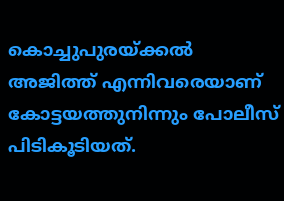കൊച്ചുപുരയ്ക്കൽ അജിത്ത് എന്നിവരെയാണ് കോട്ടയത്തുനിന്നും പോലീസ് പിടികൂടിയത്.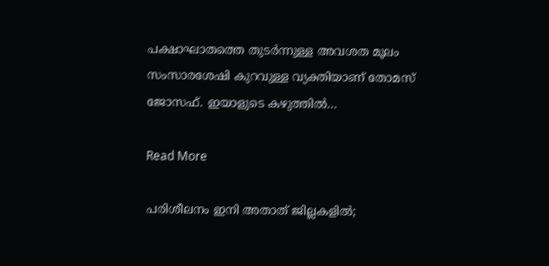പക്ഷാഘാതത്തെ തുടർന്നുള്ള അവശത മൂലം സംസാരശേഷി കുറവുള്ള വ്യക്തിയാണ് തോമസ് ജോസഫ്. ഇയാളുടെ കഴുത്തിൽ…

Read More

പരിശീലനം ഇനി അതാത് ജില്ലകളിൽ;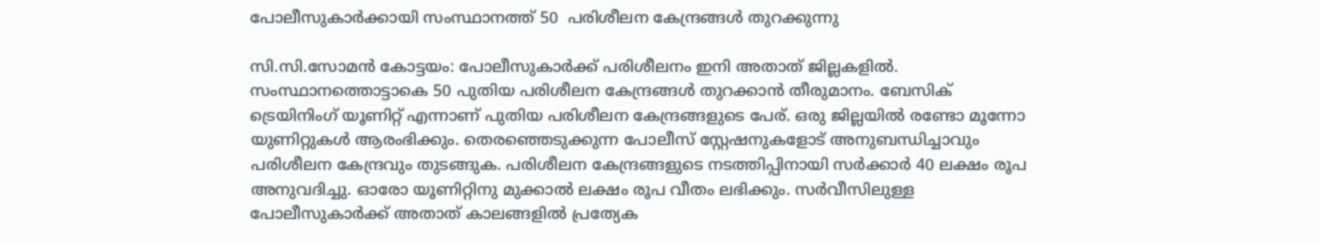പോലീസുകാർക്കായി സംസ്ഥാനത്ത് 50  പരിശീലന കേന്ദ്രങ്ങൾ തുറക്കുന്നു

സി.സി.സോമൻ കോട്ടയം: പോലീസുകാർക്ക് പരിശീലനം ഇനി അതാത് ജില്ലകളിൽ. സംസ്ഥാനത്തൊട്ടാകെ 50 പുതിയ പരിശീലന കേന്ദ്രങ്ങൾ തുറക്കാൻ തീരുമാനം. ബേസിക് ട്രെയിനിംഗ് യൂണിറ്റ് എന്നാണ് പുതിയ പരിശീലന കേന്ദ്രങ്ങളുടെ പേര്. ഒരു ജില്ലയിൽ രണ്ടോ മൂന്നോ യുണിറ്റുകൾ ആരംഭിക്കും. തെരഞ്ഞെടുക്കുന്ന പോലീസ് സ്റ്റേഷനുകളോട് അനുബന്ധിച്ചാവും പരിശീലന കേന്ദ്രവും തുടങ്ങുക. പരിശീലന കേന്ദ്രങ്ങളുടെ നടത്തിപ്പിനായി സർക്കാർ 40 ലക്ഷം രൂപ അനുവദിച്ചു. ഓരോ യൂണിറ്റിനു മുക്കാൽ ലക്ഷം രൂപ വീതം ലഭിക്കും. സർവീസിലുള്ള പോലീസുകാർക്ക് അതാത് കാലങ്ങളിൽ പ്രത്യേക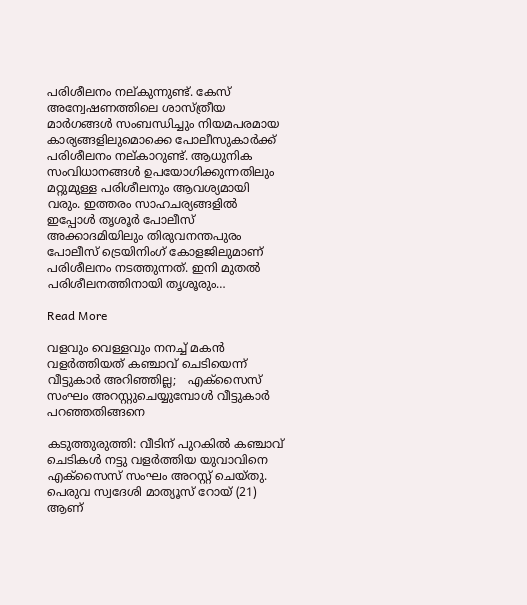പരിശീലനം നല്കുന്നുണ്ട്. കേസ് അന്വേഷണത്തിലെ ശാസ്ത്രീയ മാർഗങ്ങൾ സംബന്ധിച്ചും നിയമപരമായ കാര്യങ്ങളിലുമൊക്കെ പോലീസുകാർക്ക് പരിശീലനം നല്കാറുണ്ട്. ആധുനിക സംവിധാനങ്ങൾ ഉപയോഗിക്കുന്നതിലും മറ്റുമുള്ള പരിശീലനും ആവശ്യമായി വരും. ഇത്തരം സാഹചര്യങ്ങളിൽ ഇപ്പോൾ തൃശൂർ പോലീസ് അക്കാദമിയിലും തിരുവനന്തപുരം പോലീസ് ട്രെയിനിംഗ് കോളജിലുമാണ് പരിശീലനം നടത്തുന്നത്. ഇനി മുതൽ പരിശീലനത്തിനായി തൃശൂരും…

Read More

വളവും വെള്ളവും നനച്ച് മകൻ വളർത്തിയത് കഞ്ചാവ് ചെടിയെന്ന് വീട്ടുകാർ അറിഞ്ഞില്ല;   എക്സൈസ് സംഘം അറസ്റ്റുചെയ്യുമ്പോൾ വീട്ടുകാർ പറഞ്ഞതിങ്ങനെ

കടുത്തുരുത്തി: വീടിന് പുറകിൽ കഞ്ചാവ് ചെടികൾ നട്ടു വളർത്തിയ യുവാവിനെ എക്സൈസ് സംഘം അറസ്റ്റ് ചെയ്തു. പെരുവ സ്വദേശി മാത്യൂസ് റോയ് (21) ആണ്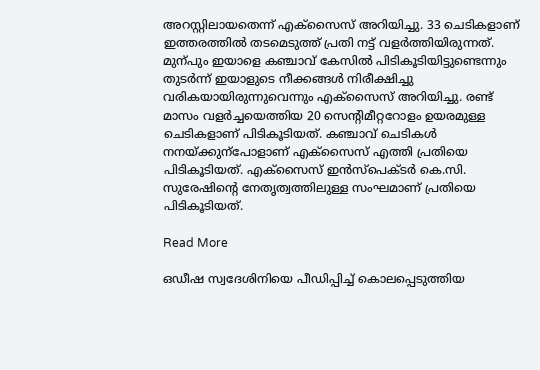അറസ്റ്റിലായതെന്ന് എക്സൈസ് അറിയിച്ചു. 33 ചെടികളാണ് ഇത്തരത്തിൽ തടമെടുത്ത് പ്രതി നട്ട് വളർത്തിയിരുന്നത്. മുന്പും ഇയാളെ കഞ്ചാവ് കേസിൽ പിടികൂടിയിട്ടുണ്ടെന്നും തുടർന്ന് ഇയാളുടെ നീക്കങ്ങൾ നിരീക്ഷിച്ചു വരികയായിരുന്നുവെന്നും എക്സൈസ് അറിയിച്ചു. രണ്ട് മാസം വളർച്ചയെത്തിയ 20 സെന്‍റിമീറ്ററോളം ഉയരമുള്ള ചെടികളാണ് പിടികൂടിയത്. കഞ്ചാവ് ചെടികൾ നനയ്ക്കുന്പോളാണ് എക്സൈസ് എത്തി പ്രതിയെ പിടികൂടിയത്. എക്സൈസ് ഇൻസ്പെക്ടർ കെ.സി. സുരേഷിന്‍റെ നേതൃത്വത്തിലുള്ള സംഘമാണ് പ്രതിയെ പിടികൂടിയത്.

Read More

ഒഡീഷ സ്വദേശിനിയെ പീഡിപ്പിച്ച് കൊലപ്പെടുത്തിയ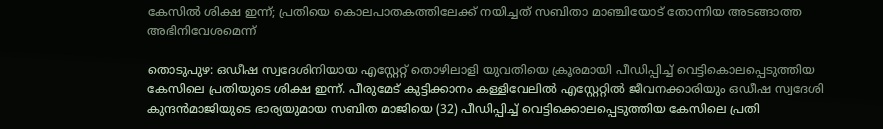കേസിൽ ശിക്ഷ ഇന്ന്; പ്രതിയെ കൊലപാതകത്തിലേക്ക് നയിച്ചത് സബിതാ മാഞ്ചിയോട് തോന്നിയ അടങ്ങാത്ത അഭിനിവേശമെന്ന്

തൊടുപുഴ: ഒഡീഷ സ്വദേശിനിയായ എസ്റ്റേറ്റ് തൊഴിലാളി യുവതിയെ ക്രൂരമായി പീഡിപ്പിച്ച് വെട്ടികൊലപ്പെടുത്തിയ കേസിലെ പ്രതിയുടെ ശിക്ഷ ഇന്ന്. പീരുമേട് കുട്ടിക്കാനം കള്ളിവേലിൽ എസ്റ്റേറ്റിൽ ജീവനക്കാരിയും ഒഡീഷ സ്വദേശി കുന്ദൻമാജിയുടെ ഭാര്യയുമായ സബിത മാജിയെ (32) പീഡിപ്പിച്ച് വെട്ടിക്കൊലപ്പെടുത്തിയ കേസിലെ പ്രതി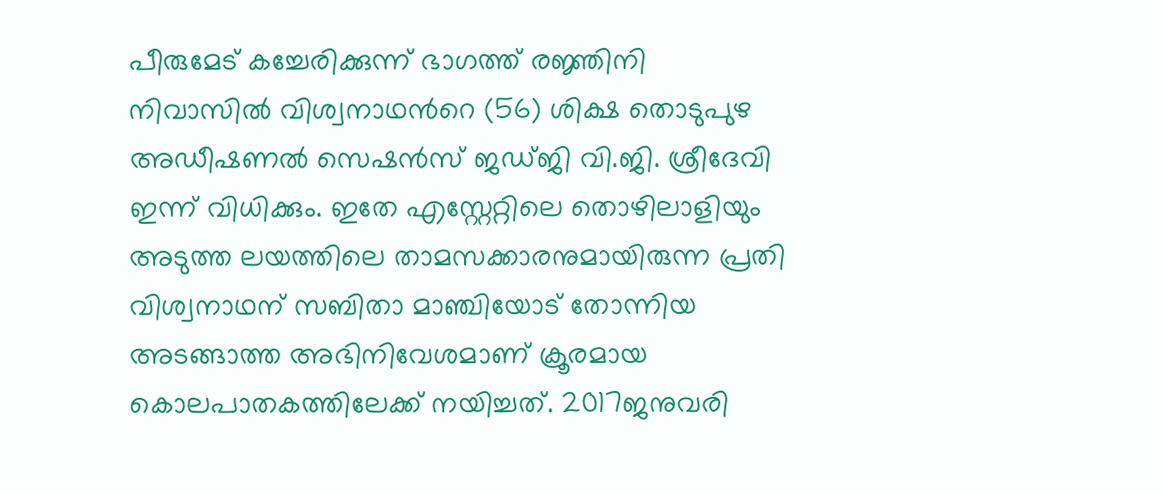പീരുമേട് കച്ചേരിക്കുന്ന് ഭാഗത്ത് രജ്ഞിനി നിവാസിൽ വിശ്വനാഥന്‍റെ (56) ശിക്ഷ തൊടുപുഴ അഡീഷണൽ സെഷൻസ് ജഡ്ജി വി.ജി. ശ്രീദേവി ഇന്ന് വിധിക്കും. ഇതേ എസ്റ്റേറ്റിലെ തൊഴിലാളിയും അടുത്ത ലയത്തിലെ താമസക്കാരനുമായിരുന്ന പ്രതി വിശ്വനാഥന് സബിതാ മാഞ്ചിയോട് തോന്നിയ അടങ്ങാത്ത അഭിനിവേശമാണ് ക്രൂരമായ കൊലപാതകത്തിലേക്ക് നയിച്ചത്. 2017ജനുവരി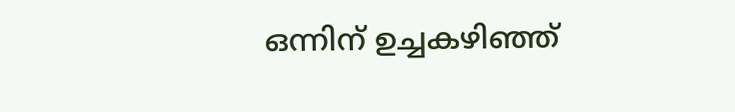ഒന്നിന് ഉച്ചകഴിഞ്ഞ്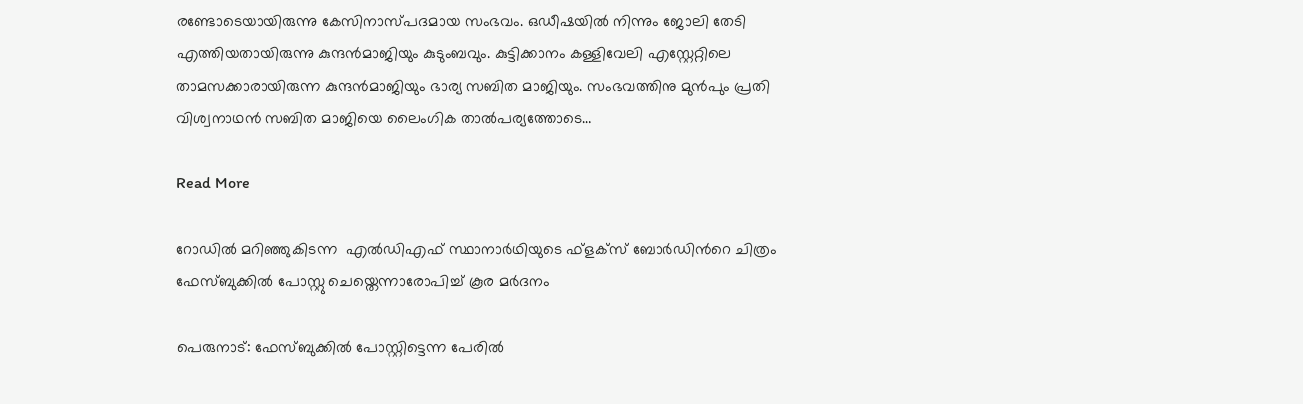രണ്ടോടെയായിരുന്നു കേസിനാസ്പദമായ സംഭവം. ഒഡീഷയിൽ നിന്നും ജോലി തേടി എത്തിയതായിരുന്നു കുന്ദൻമാജിയും കുടുംബവും. കുട്ടിക്കാനം കള്ളിവേലി എസ്റ്റേറ്റിലെ താമസക്കാരായിരുന്ന കുന്ദൻമാജിയും ഭാര്യ സബിത മാജിയും. സംഭവത്തിനു മുൻപും പ്രതി വിശ്വനാഥൻ സബിത മാജിയെ ലൈംഗിക താൽപര്യത്തോടെ…

Read More

റോഡിൽ മറിഞ്ഞുകിടന്ന  എൽഡിഎഫ് സ്ഥാനാർഥിയുടെ ഫ്ളക്സ് ബോർഡിന്‍റെ ചിത്രം ഫേസ്ബുക്കിൽ പോസ്റ്റു ചെയ്തെന്നാരോപിച്ച് കൂര മർദനം

പെരുനാട്: ഫേസ്ബുക്കില്‍ പോസ്റ്റിട്ടെന്ന പേരില്‍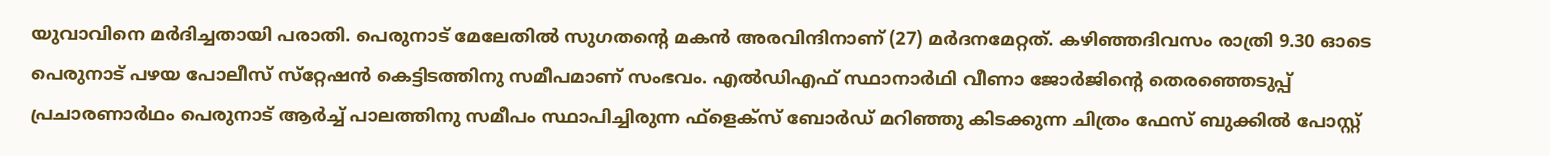യുവാവിനെ മര്‍ദിച്ചതായി പരാതി. പെരുനാട് മേലേതില്‍ സുഗതന്‍റെ മകന്‍ അരവിന്ദിനാണ് (27) മര്‍ദനമേറ്റത്. കഴിഞ്ഞദിവസം രാത്രി 9.30 ഓടെ പെരുനാട് പഴയ പോലീസ് സ്‌റ്റേഷന്‍ കെട്ടിടത്തിനു സമീപമാണ് സംഭവം. എല്‍ഡിഎഫ് സ്ഥാനാര്‍ഥി വീണാ ജോര്‍ജിന്‍റെ തെരഞ്ഞെടുപ്പ് പ്രചാരണാര്‍ഥം പെരുനാട് ആര്‍ച്ച് പാലത്തിനു സമീപം സ്ഥാപിച്ചിരുന്ന ഫ്‌ളെക്‌സ് ബോര്‍ഡ് മറിഞ്ഞു കിടക്കുന്ന ചിത്രം ഫേസ് ബുക്കില്‍ പോസ്റ്റ്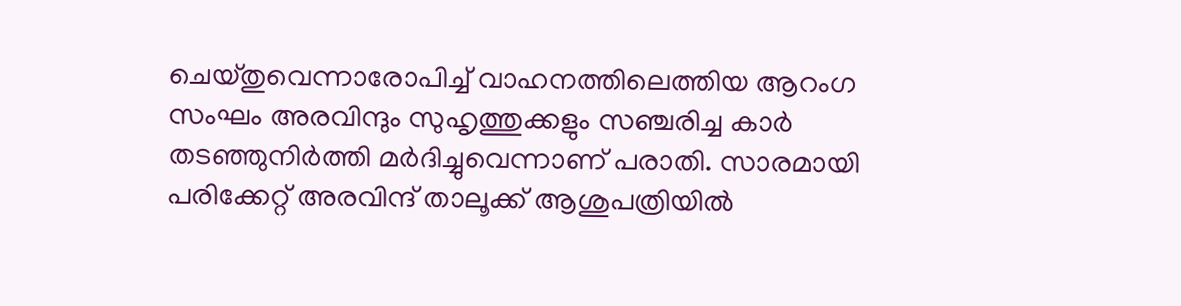ചെയ്തുവെന്നാരോപിച്ച് വാഹനത്തിലെത്തിയ ആറംഗ സംഘം അരവിന്ദും സുഹൃത്തുക്കളും സഞ്ചരിച്ച കാര്‍ തടഞ്ഞുനിര്‍ത്തി മര്‍ദിച്ചുവെന്നാണ് പരാതി. സാരമായി പരിക്കേറ്റ് അരവിന്ദ് താലൂക്ക് ആശുപത്രിയില്‍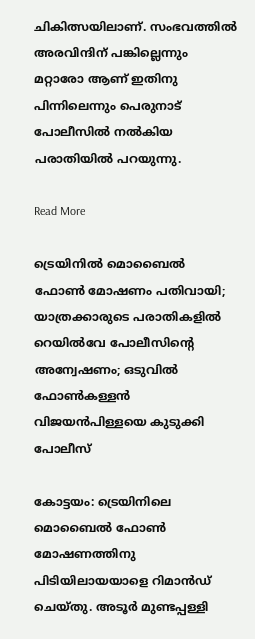ചികിത്സയിലാണ്. സംഭവത്തില്‍ അരവിന്ദിന് പങ്കില്ലെന്നും മറ്റാരോ ആണ് ഇതിനു പിന്നിലെന്നും പെരുനാട് പോലീസില്‍ നല്‍കിയ പരാതിയില്‍ പറയുന്നു.

Read More

ട്രെയിനിൽ മൊബൈൽ ഫോണ്‍ മോഷണം പതിവായി; യാത്രക്കാരുടെ പരാതികളിൽ റെയിൽവേ പോലീസിന്‍റെ അന്വേഷണം; ഒടുവിൽ  ഫോൺകള്ളൻ വിജയൻപിള്ളയെ കുടുക്കി പോലീസ്

കോട്ടയം: ട്രെയിനിലെ മൊബൈൽ ഫോണ്‍ മോഷണത്തിനു പിടിയിലായയാളെ റിമാൻഡ് ചെയ്തു. അടൂർ മുണ്ടപ്പള്ളി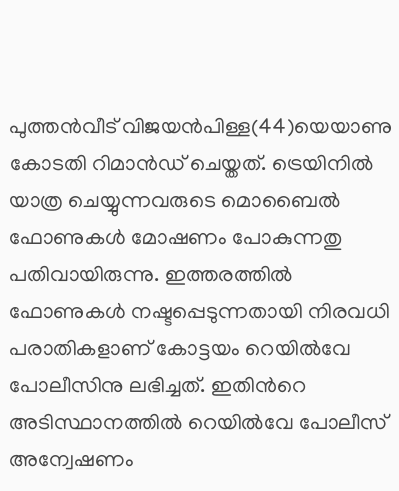പുത്തൻവീട് വിജയൻപിള്ള(44)യെയാണു കോടതി റിമാൻഡ് ചെയ്തത്. ട്രെയിനിൽ യാത്ര ചെയ്യുന്നവരുടെ മൊബൈൽ ഫോണുകൾ മോഷണം പോകുന്നതു പതിവായിരുന്നു. ഇത്തരത്തിൽ ഫോണുകൾ നഷ്ടപ്പെടുന്നതായി നിരവധി പരാതികളാണ് കോട്ടയം റെയിൽവേ പോലീസിനു ലഭിച്ചത്. ഇതിന്‍റെ അടിസ്ഥാനത്തിൽ റെയിൽവേ പോലീസ് അന്വേഷണം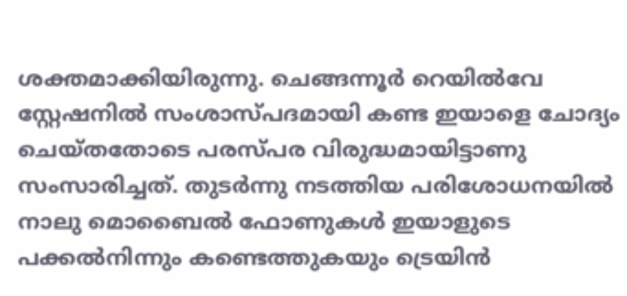ശക്തമാക്കിയിരുന്നു. ചെങ്ങന്നൂർ റെയിൽവേ സ്റ്റേഷനിൽ സംശാസ്പദമായി കണ്ട ഇയാളെ ചോദ്യം ചെയ്തതോടെ പരസ്പര വിരുദ്ധമായിട്ടാണു സംസാരിച്ചത്. തുടർന്നു നടത്തിയ പരിശോധനയിൽ നാലു മൊബൈൽ ഫോണുകൾ ഇയാളുടെ പക്കൽനിന്നും കണ്ടെത്തുകയും ട്രെയിൻ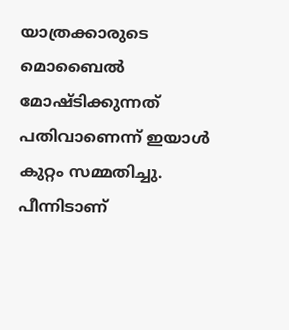യാത്രക്കാരുടെ മൊബൈൽ മോഷ്ടിക്കുന്നത് പതിവാണെന്ന് ഇയാൾ കുറ്റം സമ്മതിച്ചു. പീന്നിടാണ്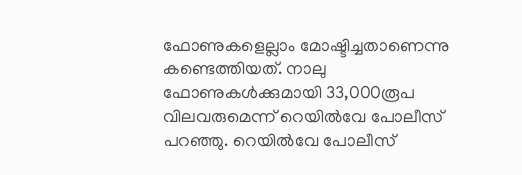ഫോണുകളെല്ലാം മോഷ്ടിച്ചതാണെന്നു കണ്ടെത്തിയത്. നാലു ഫോണുകൾക്കുമായി 33,000രൂപ വിലവരുമെന്ന് റെയിൽവേ പോലീസ് പറഞ്ഞു. റെയിൽവേ പോലീസ്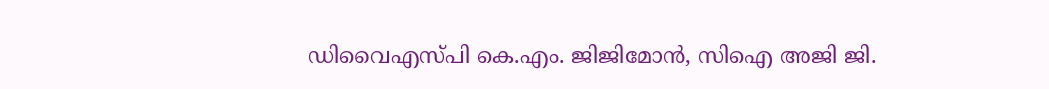ഡിവൈഎസ്പി കെ.എം. ജിജിമോൻ, സിഐ അജി ജി.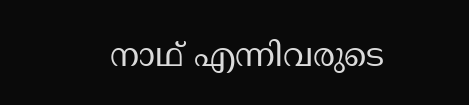നാഥ് എന്നിവരുടെ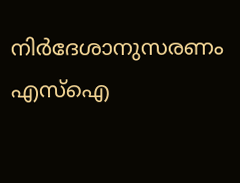നിർദേശാനുസരണം എസ്ഐ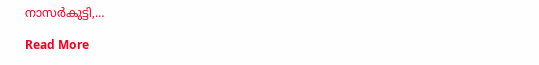നാസർകുട്ടി,…

Read More